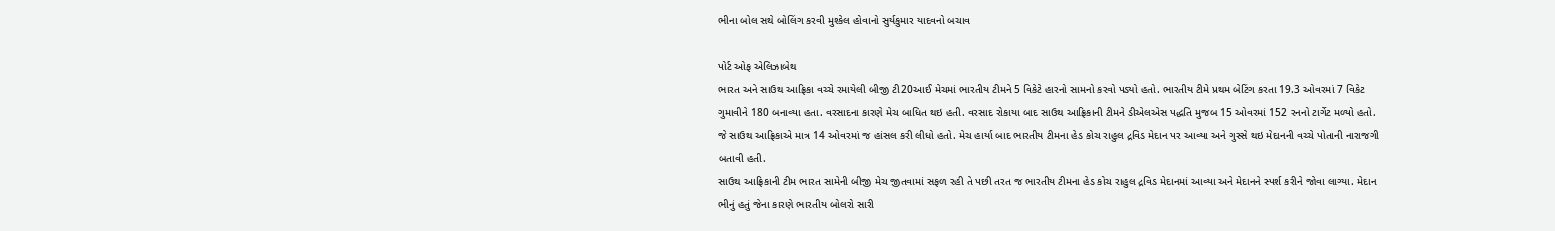ભીના બોલ સથે બોલિંગ કરવી મુશ્કેલ હોવાનો સુર્યકુમાર યાદવનો બચાવ

પોર્ટ ઓફ એલિઝાબેથ
ભારત અને સાઉથ આફ્રિકા વચ્ચે રમાયેલી બીજી ટી20આઈ મેચમાં ભારતીય ટીમને 5 વિકેટે હારનો સામનો કરવો પડ્યો હતો. ભારતીય ટીમે પ્રથમ બેટિંગ કરતા 19.3 ઓવરમાં 7 વિકેટ ગુમાવીને 180 બનાવ્યા હતા. વરસાદના કારણે મેચ બાધિત થઇ હતી. વરસાદ રોકાયા બાદ સાઉથ આફ્રિકાની ટીમને ડીએલએસ પદ્ધતિ મુજબ 15 ઓવરમાં 152 રનનો ટાર્ગેટ મળ્યો હતો. જે સાઉથ આફ્રિકાએ માત્ર 14 ઓવરમાં જ હાંસલ કરી લીધો હતો. મેચ હાર્યા બાદ ભારતીય ટીમના હેડ કોચ રાહુલ દ્રવિડ મેદાન પર આવ્યા અને ગુસ્સે થઇ મેદાનની વચ્ચે પોતાની નારાજગી બતાવી હતી.
સાઉથ આફ્રિકાની ટીમ ભારત સામેની બીજી મેચ જીતવામાં સફળ રહી તે પછી તરત જ ભારતીય ટીમના હેડ કોચ રાહુલ દ્રવિડ મેદાનમાં આવ્યા અને મેદાનને સ્પર્શ કરીને જોવા લાગ્યા. મેદાન ભીનું હતું જેના કારણે ભારતીય બોલરો સારી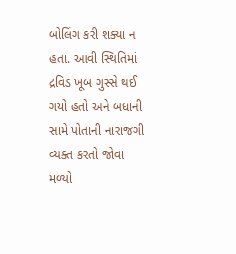બોલિંગ કરી શક્યા ન હતા. આવી સ્થિતિમાં દ્રવિડ ખૂબ ગુસ્સે થઈ ગયો હતો અને બધાની સામે પોતાની નારાજગી વ્યક્ત કરતો જોવા મળ્યો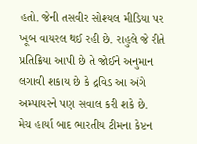હતો. જેની તસવીર સોશ્યલ મીડિયા પર ખૂબ વાયરલ થઈ રહી છે. રાહુલે જે રીતે પ્રતિક્રિયા આપી છે તે જોઈને અનુમાન લગાવી શકાય છે કે દ્રવિડ આ અંગે અમ્પાયરને પણ સવાલ કરી શકે છે.
મેચ હાર્યા બાદ ભારતીય ટીમના કેપ્ટન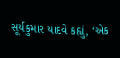સૂર્યકુમાર યાદવે કહ્યું, ‘એક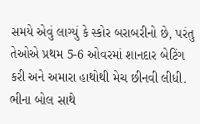સમયે એવું લાગ્યું કે સ્કોર બરાબરીનો છે, પરંતુ તેઓએ પ્રથમ 5-6 ઓવરમાં શાનદાર બેટિંગ કરી અને અમારા હાથોથી મેચ છીનવી લીધી. ભીના બોલ સાથે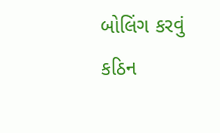બોલિંગ કરવું કઠિન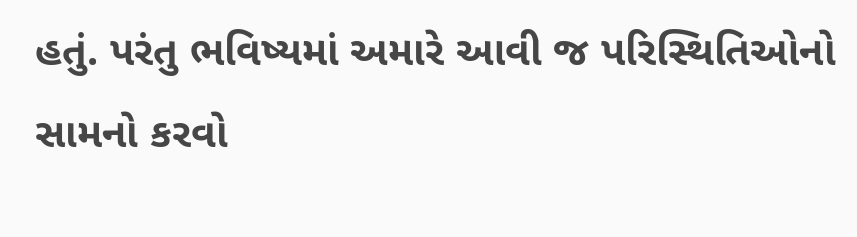હતું. પરંતુ ભવિષ્યમાં અમારે આવી જ પરિસ્થિતિઓનો સામનો કરવો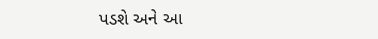પડશે અને આ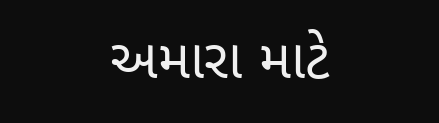અમારા માટે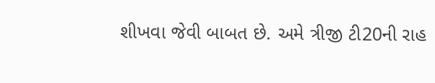શીખવા જેવી બાબત છે. અમે ત્રીજી ટી20ની રાહ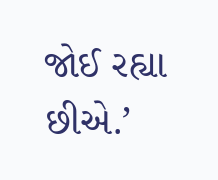જોઈ રહ્યા છીએ.’